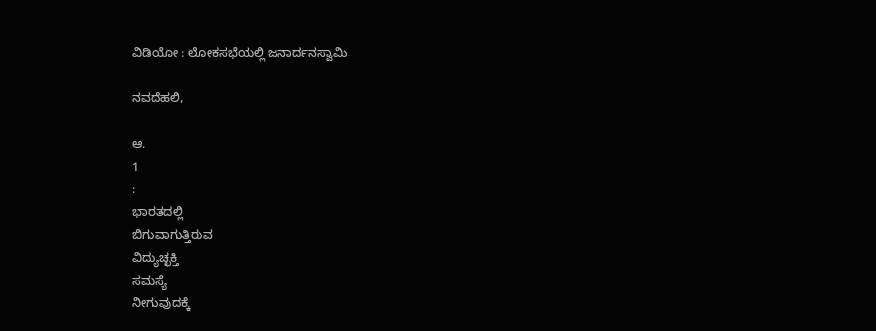ವಿಡಿಯೋ : ಲೋಕಸಭೆಯಲ್ಲಿ ಜನಾರ್ದನಸ್ವಾಮಿ

ನವದೆಹಲಿ,

ಆ.
1
:
ಭಾರತದಲ್ಲಿ
ಬಿಗುವಾಗುತ್ತಿರುವ
ವಿದ್ಯುಚ್ಛಕ್ತಿ
ಸಮಸ್ಯೆ
ನೀಗುವುದಕ್ಕೆ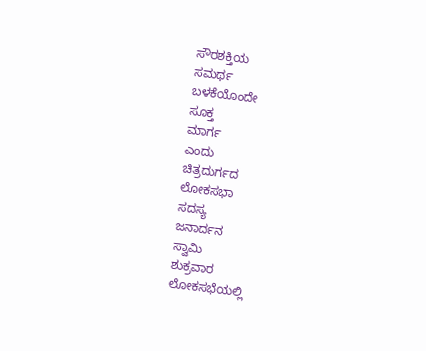ಸೌರಶಕ್ತಿಯ
ಸಮರ್ಥ
ಬಳಕೆಯೊಂದೇ
ಸೂಕ್ತ
ಮಾರ್ಗ
ಎಂದು
ಚಿತ್ರದುರ್ಗದ
ಲೋಕಸಭಾ
ಸದಸ್ಯ
ಜನಾರ್ದನ
ಸ್ವಾಮಿ
ಶುಕ್ರವಾರ
ಲೋಕಸಭೆಯಲ್ಲಿ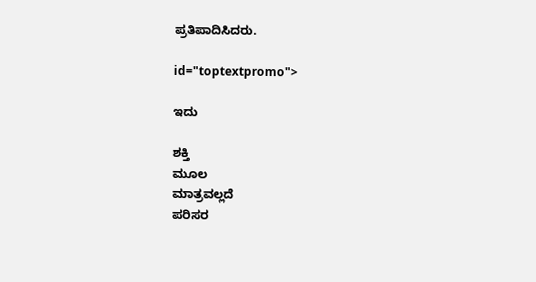ಪ್ರತಿಪಾದಿಸಿದರು.

id="toptextpromo">

ಇದು

ಶಕ್ತಿ
ಮೂಲ
ಮಾತ್ರವಲ್ಲದೆ
ಪರಿಸರ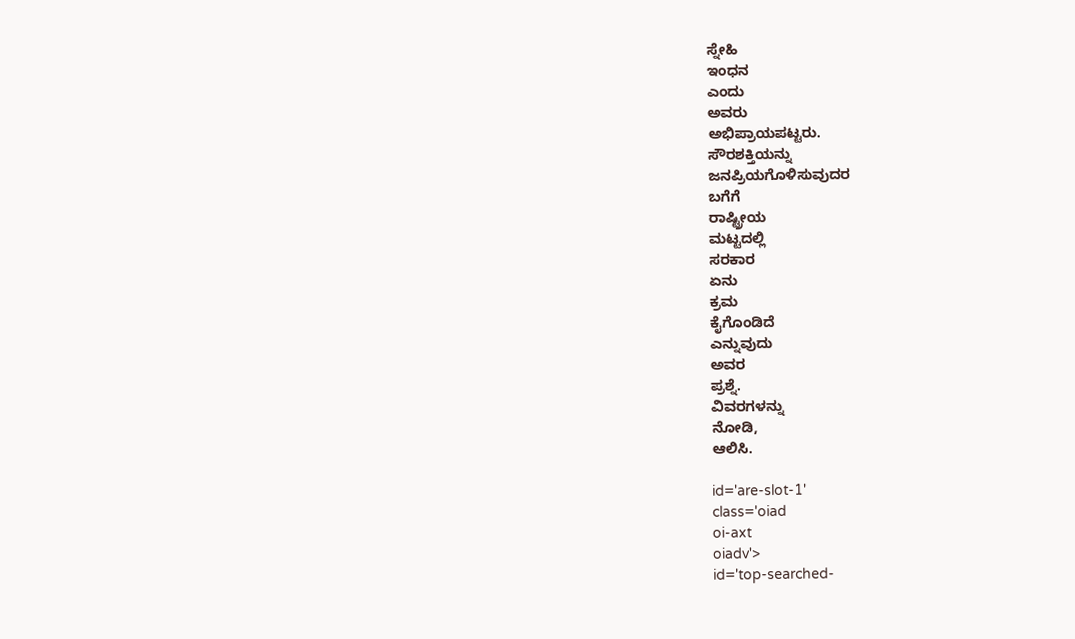ಸ್ನೇಹಿ
ಇಂಧನ
ಎಂದು
ಅವರು
ಅಭಿಪ್ರಾಯಪಟ್ಟರು.
ಸೌರಶಕ್ತಿಯನ್ನು
ಜನಪ್ರಿಯಗೊಳಿಸುವುದರ
ಬಗೆಗೆ
ರಾಷ್ಟ್ರೀಯ
ಮಟ್ಟದಲ್ಲಿ
ಸರಕಾರ
ಏನು
ಕ್ರಮ
ಕೈಗೊಂಡಿದೆ
ಎನ್ನುವುದು
ಅವರ
ಪ್ರಶ್ನೆ.
ವಿವರಗಳನ್ನು
ನೋಡಿ,
ಆಲಿಸಿ.

id='are-slot-1'
class='oiad
oi-axt
oiadv'>
id='top-searched-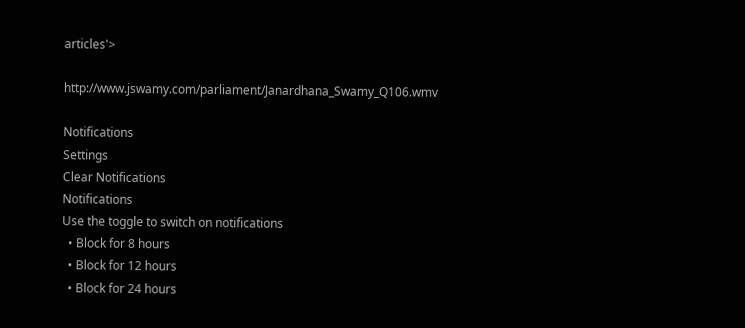articles'>

http://www.jswamy.com/parliament/Janardhana_Swamy_Q106.wmv

Notifications
Settings
Clear Notifications
Notifications
Use the toggle to switch on notifications
  • Block for 8 hours
  • Block for 12 hours
  • Block for 24 hours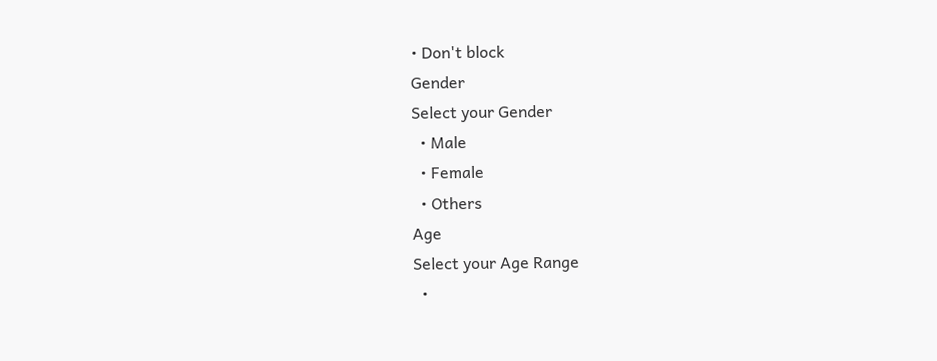• Don't block
Gender
Select your Gender
  • Male
  • Female
  • Others
Age
Select your Age Range
  •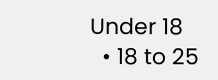Under 18
  • 18 to 25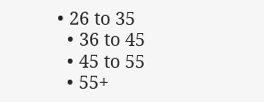• 26 to 35
  • 36 to 45
  • 45 to 55
  • 55+